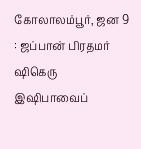கோலாலம்பூர், ஜன 9 : ஜப்பான் பிரதமர் ஷிகெரு இஷிபாவைப்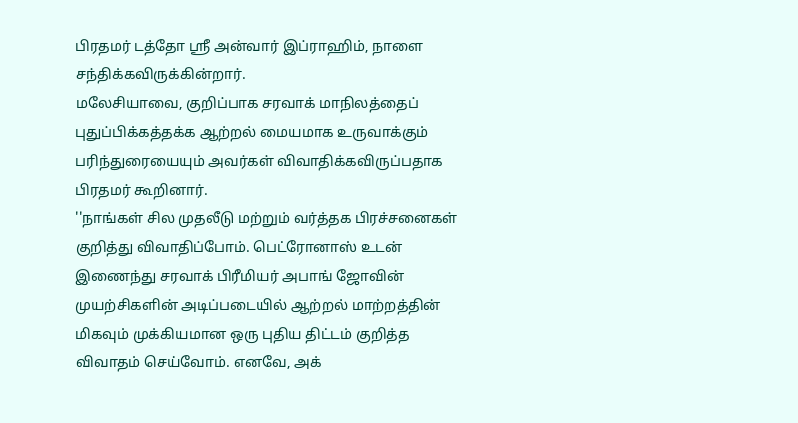பிரதமர் டத்தோ ஶ்ரீ அன்வார் இப்ராஹிம், நாளை சந்திக்கவிருக்கின்றார்.
மலேசியாவை, குறிப்பாக சரவாக் மாநிலத்தைப் புதுப்பிக்கத்தக்க ஆற்றல் மையமாக உருவாக்கும் பரிந்துரையையும் அவர்கள் விவாதிக்கவிருப்பதாக பிரதமர் கூறினார்.
''நாங்கள் சில முதலீடு மற்றும் வர்த்தக பிரச்சனைகள் குறித்து விவாதிப்போம். பெட்ரோனாஸ் உடன் இணைந்து சரவாக் பிரீமியர் அபாங் ஜோவின் முயற்சிகளின் அடிப்படையில் ஆற்றல் மாற்றத்தின் மிகவும் முக்கியமான ஒரு புதிய திட்டம் குறித்த விவாதம் செய்வோம். எனவே, அக்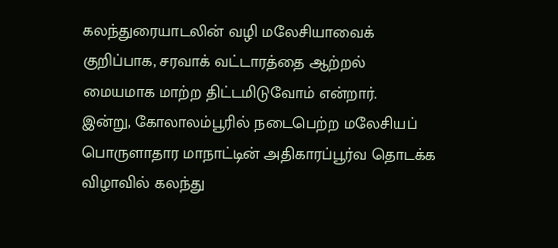கலந்துரையாடலின் வழி மலேசியாவைக் குறிப்பாக, சரவாக் வட்டாரத்தை ஆற்றல் மையமாக மாற்ற திட்டமிடுவோம் என்றார்.
இன்று, கோலாலம்பூரில் நடைபெற்ற மலேசியப் பொருளாதார மாநாட்டின் அதிகாரப்பூர்வ தொடக்க விழாவில் கலந்து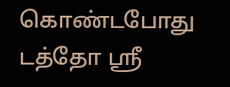கொண்டபோது டத்தோ ஶ்ரீ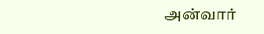அன்வார்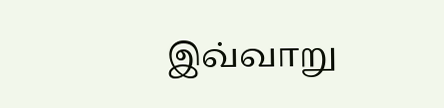இவ்வாறு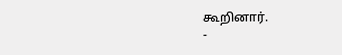கூறினார்.
-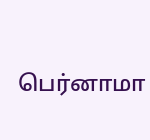பெர்னாமா